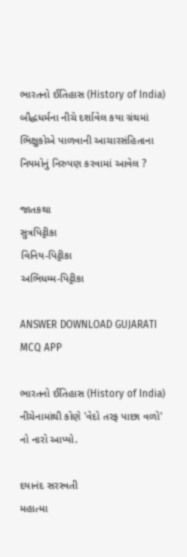ભારતનો ઈતિહાસ (History of India)
બૌદ્ધધર્મના નીચે દર્શાવેલ કયા ગ્રંથમાં ભિક્ષુકોએ પાળવાની આચારસંહિતાના નિયમોનું નિરુપણ કરવામાં આવેલ ?

જાતકથા
સુત્રપિટ્ટીકા
વિનિય-પિટ્ટીકા
અભિધમ્મ-પિટ્ટીકા

ANSWER DOWNLOAD GUJARATI MCQ APP

ભારતનો ઈતિહાસ (History of India)
નીચેનામાંથી કોણે 'વેદો તરફ પાછા વળો' નો નારો આપ્યો.

દયાનંદ સરસ્વતી
મહાત્મા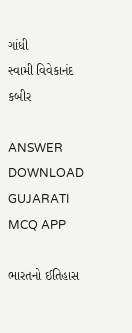ગાંધી
સ્વામી વિવેકાનંદ
કબીર

ANSWER DOWNLOAD GUJARATI MCQ APP

ભારતનો ઈતિહાસ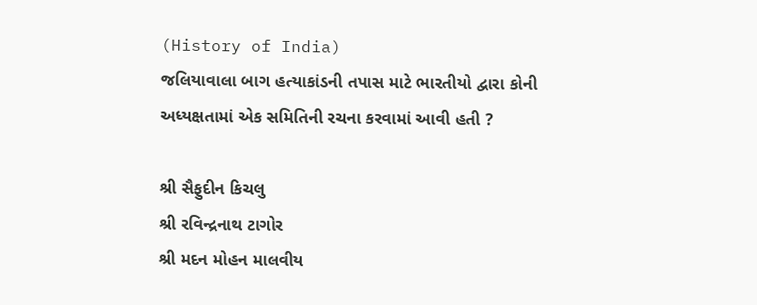(History of India)
જલિયાવાલા બાગ હત્યાકાંડની તપાસ માટે ભારતીયો દ્વારા કોની અધ્યક્ષતામાં એક સમિતિની રચના કરવામાં આવી હતી ?

શ્રી સૈફુદીન કિચલુ
શ્રી રવિન્દ્રનાથ ટાગોર
શ્રી મદન મોહન માલવીય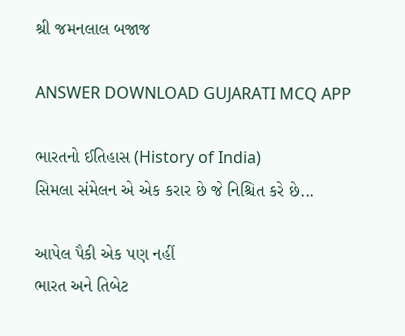શ્રી જમનલાલ બજાજ

ANSWER DOWNLOAD GUJARATI MCQ APP

ભારતનો ઈતિહાસ (History of India)
સિમલા સંમેલન એ એક કરાર છે જે નિશ્ચિત કરે છે...

આપેલ પૈકી એક પણ નહીં
ભારત અને તિબેટ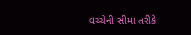વચ્ચેની સીમા તરીકે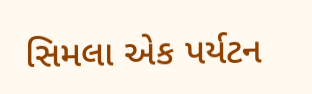સિમલા એક પર્યટન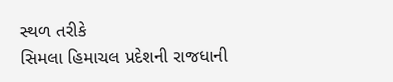સ્થળ તરીકે
સિમલા હિમાચલ પ્રદેશની રાજધાની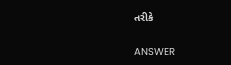તરીકે

ANSWER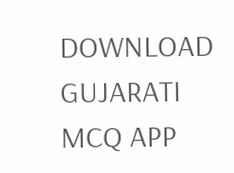DOWNLOAD GUJARATI MCQ APP